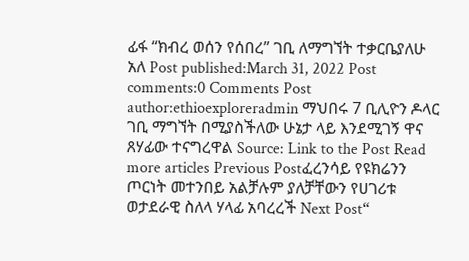ፊፋ “ክብረ ወሰን የሰበረ” ገቢ ለማግኘት ተቃርቤያለሁ አለ Post published:March 31, 2022 Post comments:0 Comments Post author:ethioexploreradmin ማህበሩ 7 ቢሊዮን ዶላር ገቢ ማግኘት በሚያስችለው ሁኔታ ላይ እንደሚገኝ ዋና ጸሃፊው ተናግረዋል Source: Link to the Post Read more articles Previous Postፈረንሳይ የዩክሬንን ጦርነት መተንበይ አልቻሉም ያለቻቸውን የሀገሪቱ ወታደራዊ ስለላ ሃላፊ አባረረች Next Post“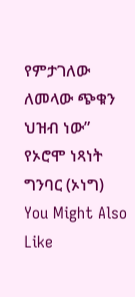የምታገለው ለመላው ጭቁን ህዝብ ነው” የኦሮሞ ነጻነት ግንባር (ኦነግ) You Might Also Like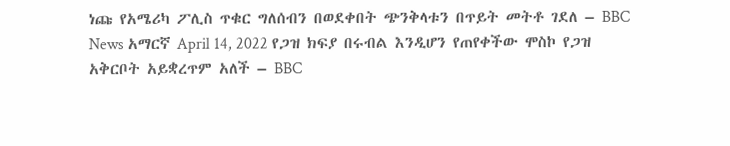ነጩ የአሜሪካ ፖሊስ ጥቁር ግለሰብን በወደቀበት ጭንቅላቱን በጥይት መትቶ ገደለ – BBC News አማርኛ April 14, 2022 የጋዝ ክፍያ በሩብል እንዲሆን የጠየቀችው ሞስኮ የጋዝ አቅርቦት አይቋረጥም አለች – BBC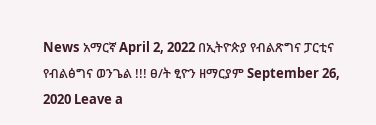News አማርኛ April 2, 2022 በኢትዮጵያ የብልጽግና ፓርቲና የብልፅግና ወንጌል !!! ፀ/ት ፂዮን ዘማርያም September 26, 2020 Leave a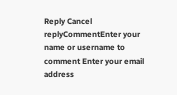Reply Cancel replyCommentEnter your name or username to comment Enter your email address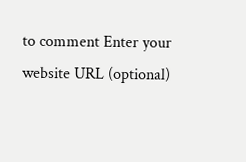to comment Enter your website URL (optional)